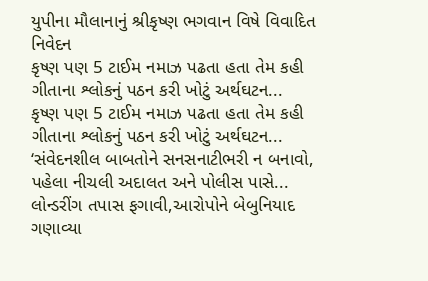યુપીના મૌલાનાનું શ્રીકૃષ્ણ ભગવાન વિષે વિવાદિત નિવેદન
કૃષ્ણ પણ 5 ટાઈમ નમાઝ પઢતા હતા તેમ કહી ગીતાના શ્લોકનું પઠન કરી ખોટું અર્થઘટન...
કૃષ્ણ પણ 5 ટાઈમ નમાઝ પઢતા હતા તેમ કહી ગીતાના શ્લોકનું પઠન કરી ખોટું અર્થઘટન...
‘સંવેદનશીલ બાબતોને સનસનાટીભરી ન બનાવો, પહેલા નીચલી અદાલત અને પોલીસ પાસે...
લોન્ડરીંગ તપાસ ફગાવી,આરોપોને બેબુનિયાદ ગણાવ્યા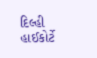દિલ્હી હાઈકોર્ટે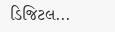ડિજિટલ...